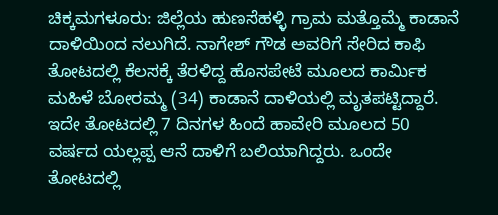ಚಿಕ್ಕಮಗಳೂರು: ಜಿಲ್ಲೆಯ ಹುಣಸೆಹಳ್ಳಿ ಗ್ರಾಮ ಮತ್ತೊಮ್ಮೆ ಕಾಡಾನೆ ದಾಳಿಯಿಂದ ನಲುಗಿದೆ. ನಾಗೇಶ್ ಗೌಡ ಅವರಿಗೆ ಸೇರಿದ ಕಾಫಿ ತೋಟದಲ್ಲಿ ಕೆಲಸಕ್ಕೆ ತೆರಳಿದ್ದ ಹೊಸಪೇಟೆ ಮೂಲದ ಕಾರ್ಮಿಕ ಮಹಿಳೆ ಬೋರಮ್ಮ (34) ಕಾಡಾನೆ ದಾಳಿಯಲ್ಲಿ ಮೃತಪಟ್ಟಿದ್ದಾರೆ.
ಇದೇ ತೋಟದಲ್ಲಿ 7 ದಿನಗಳ ಹಿಂದೆ ಹಾವೇರಿ ಮೂಲದ 50 ವರ್ಷದ ಯಲ್ಲಪ್ಪ ಆನೆ ದಾಳಿಗೆ ಬಲಿಯಾಗಿದ್ದರು. ಒಂದೇ ತೋಟದಲ್ಲಿ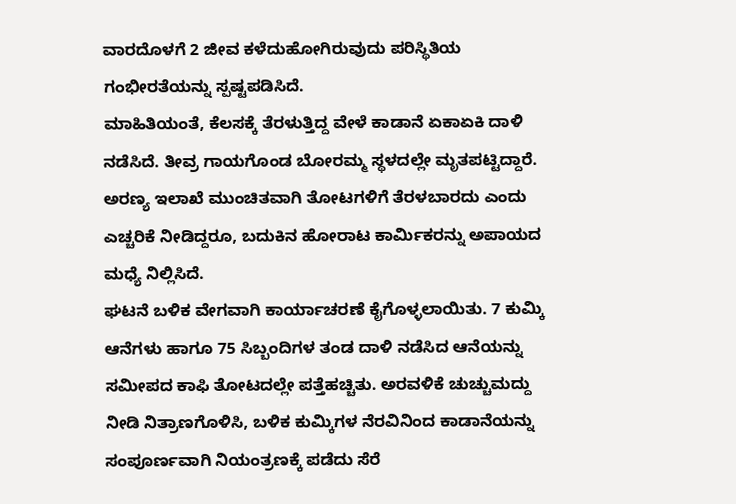ವಾರದೊಳಗೆ 2 ಜೀವ ಕಳೆದುಹೋಗಿರುವುದು ಪರಿಸ್ಥಿತಿಯ ಗಂಭೀರತೆಯನ್ನು ಸ್ಪಷ್ಟಪಡಿಸಿದೆ.
ಮಾಹಿತಿಯಂತೆ, ಕೆಲಸಕ್ಕೆ ತೆರಳುತ್ತಿದ್ದ ವೇಳೆ ಕಾಡಾನೆ ಏಕಾಏಕಿ ದಾಳಿ ನಡೆಸಿದೆ. ತೀವ್ರ ಗಾಯಗೊಂಡ ಬೋರಮ್ಮ ಸ್ಥಳದಲ್ಲೇ ಮೃತಪಟ್ಟಿದ್ದಾರೆ. ಅರಣ್ಯ ಇಲಾಖೆ ಮುಂಚಿತವಾಗಿ ತೋಟಗಳಿಗೆ ತೆರಳಬಾರದು ಎಂದು ಎಚ್ಚರಿಕೆ ನೀಡಿದ್ದರೂ, ಬದುಕಿನ ಹೋರಾಟ ಕಾರ್ಮಿಕರನ್ನು ಅಪಾಯದ ಮಧ್ಯೆ ನಿಲ್ಲಿಸಿದೆ.
ಘಟನೆ ಬಳಿಕ ವೇಗವಾಗಿ ಕಾರ್ಯಾಚರಣೆ ಕೈಗೊಳ್ಳಲಾಯಿತು. 7 ಕುಮ್ಕಿ ಆನೆಗಳು ಹಾಗೂ 75 ಸಿಬ್ಬಂದಿಗಳ ತಂಡ ದಾಳಿ ನಡೆಸಿದ ಆನೆಯನ್ನು ಸಮೀಪದ ಕಾಫಿ ತೋಟದಲ್ಲೇ ಪತ್ತೆಹಚ್ಚಿತು. ಅರವಳಿಕೆ ಚುಚ್ಚುಮದ್ದು ನೀಡಿ ನಿತ್ರಾಣಗೊಳಿಸಿ, ಬಳಿಕ ಕುಮ್ಕಿಗಳ ನೆರವಿನಿಂದ ಕಾಡಾನೆಯನ್ನು ಸಂಪೂರ್ಣವಾಗಿ ನಿಯಂತ್ರಣಕ್ಕೆ ಪಡೆದು ಸೆರೆ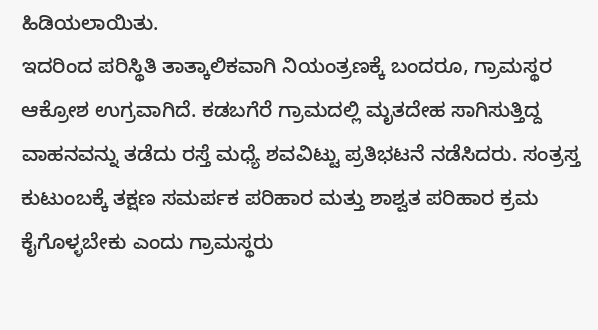ಹಿಡಿಯಲಾಯಿತು.
ಇದರಿಂದ ಪರಿಸ್ಥಿತಿ ತಾತ್ಕಾಲಿಕವಾಗಿ ನಿಯಂತ್ರಣಕ್ಕೆ ಬಂದರೂ, ಗ್ರಾಮಸ್ಥರ ಆಕ್ರೋಶ ಉಗ್ರವಾಗಿದೆ. ಕಡಬಗೆರೆ ಗ್ರಾಮದಲ್ಲಿ ಮೃತದೇಹ ಸಾಗಿಸುತ್ತಿದ್ದ ವಾಹನವನ್ನು ತಡೆದು ರಸ್ತೆ ಮಧ್ಯೆ ಶವವಿಟ್ಟು ಪ್ರತಿಭಟನೆ ನಡೆಸಿದರು. ಸಂತ್ರಸ್ತ ಕುಟುಂಬಕ್ಕೆ ತಕ್ಷಣ ಸಮರ್ಪಕ ಪರಿಹಾರ ಮತ್ತು ಶಾಶ್ವತ ಪರಿಹಾರ ಕ್ರಮ ಕೈಗೊಳ್ಳಬೇಕು ಎಂದು ಗ್ರಾಮಸ್ಥರು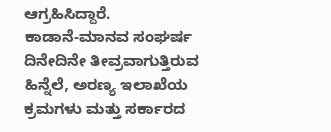ಆಗ್ರಹಿಸಿದ್ದಾರೆ.
ಕಾಡಾನೆ-ಮಾನವ ಸಂಘರ್ಷ ದಿನೇದಿನೇ ತೀವ್ರವಾಗುತ್ತಿರುವ ಹಿನ್ನೆಲೆ, ಅರಣ್ಯ ಇಲಾಖೆಯ ಕ್ರಮಗಳು ಮತ್ತು ಸರ್ಕಾರದ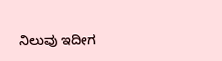ನಿಲುವು ಇದೀಗ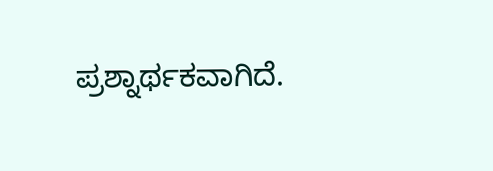ಪ್ರಶ್ನಾರ್ಥಕವಾಗಿದೆ.